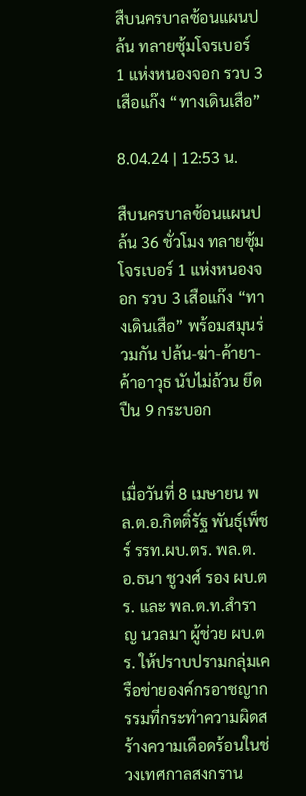สืบนครบาลซ้อนแผนปล้น ทลายซุ้มโจรเบอร์ 1 แห่งหนองจอก รวบ 3 เสือแก๊ง “ทางเดินเสือ”

8.04.24 | 12:53 น.

สืบนครบาลซ้อนแผนปล้น 36 ชั่วโมง ทลายซุ้มโจรเบอร์ 1 แห่งหนองจอก รวบ 3 เสือแก๊ง “ทางเดินเสือ” พร้อมสมุนร่วมกัน ปล้น-ฆ่า-ค้ายา-ค้าอาวุธ นับไม่ถ้วน ยึดปืน 9 กระบอก


เมื่อวันที่ 8 เมษายน พล.ต.อ.กิตติ์รัฐ พันธุ์เพ็ชร์ รรท.ผบ.ตร. พล.ต.อ.ธนา ชูวงศ์ รอง ผบ.ตร. และ พล.ต.ท.สำราญ นวลมา ผู้ช่วย ผบ.ตร. ให้ปราบปรามกลุ่มเครือข่ายองค์กรอาชญากรรมที่กระทำความผิดสร้างความเดือดร้อนในช่วงเทศกาลสงกราน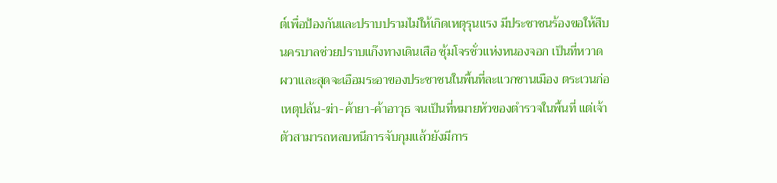ต์เพื่อป้องกันและปราบปรามไม่ให้เกิดเหตุรุนแรง มีประชาชนร้องขอให้สืบนครบาลช่วยปราบแก๊งทางเดินเสือ ซุ้มโจรชั่วแห่งหนองจอก เป็นที่หวาดผวาและสุดจะเอือมระอาของประชาชนในพื้นที่ละแวกชานเมือง ตระเวนก่อเหตุปล้น-ฆ่า-ค้ายา-ค้าอาวุธ จนเป็นที่หมายหัวของตำรวจในพื้นที่ แต่เจ้าตัวสามารถหลบหนีการจับกุมแล้วยังมีการ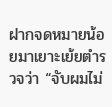ฝากจดหมายน้อยมาเยาะเย้ยตำรวจว่า “จับผมไม่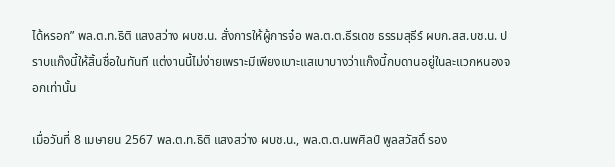ได้หรอก” พล.ต.ท.ธิติ แสงสว่าง ผบช.น. สั่งการให้ผู้การจ๋อ พล.ต.ต.ธีรเดช ธรรมสุธีร์ ผบก.สส.บช.น. ปราบแก๊งนี้ให้สิ้นชื่อในทันที แต่งานนี้ไม่ง่ายเพราะมีเพียงเบาะแสเบาบางว่าแก๊งนี้กบดานอยู่ในละแวกหนองจอกเท่านั้น

เมื่อวันที่ 8 เมษายน 2567 พล.ต.ท.ธิติ แสงสว่าง ผบช.น., พล.ต.ต.นพศิลป์ พูลสวัสดิ์ รอง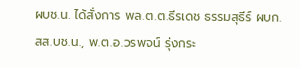ผบช.น. ได้สั่งการ พล.ต.ต.ธีรเดช ธรรมสุธีร์ ผบก.สส.บช.น., พ.ต.อ.วรพจน์ รุ่งกระ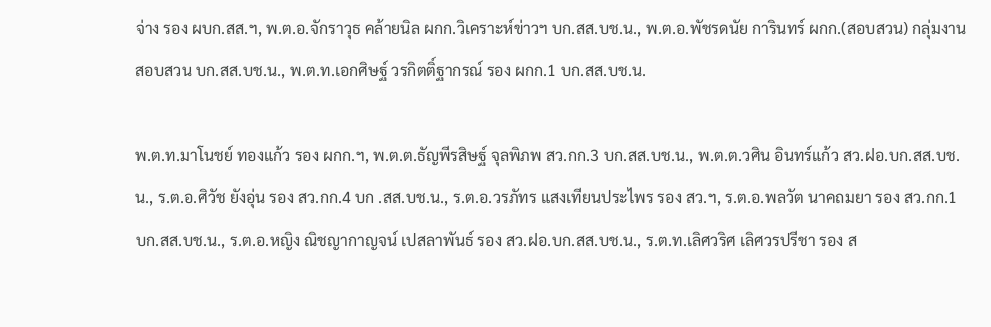จ่าง รอง ผบก.สส.ฯ, พ.ต.อ.จักราวุธ คล้ายนิล ผกก.วิเคราะห์ข่าวฯ บก.สส.บช.น., พ.ต.อ.พัชรดนัย การินทร์ ผกก.(สอบสวน) กลุ่มงานสอบสวน บก.สส.บช.น., พ.ต.ท.เอกศิษฐ์ วรกิตติ์ฐากรณ์ รอง ผกก.1 บก.สส.บช.น.

พ.ต.ท.มาโนชย์ ทองแก้ว รอง ผกก.ฯ, พ.ต.ต.ธัญพีรสิษฐ์ จุลพิภพ สว.กก.3 บก.สส.บช.น., พ.ต.ต.วศิน อินทร์แก้ว สว.ฝอ.บก.สส.บช.น., ร.ต.อ.ศิวัช ยังอุ่น รอง สว.กก.4 บก .สส.บช.น., ร.ต.อ.วรภัทร แสงเทียนประไพร รอง สว.ฯ, ร.ต.อ.พลวัต นาคถมยา รอง สว.กก.1 บก.สส.บช.น., ร.ต.อ.หญิง ณิชญากาญจน์ เปสลาพันธ์ รอง สว.ฝอ.บก.สส.บช.น., ร.ต.ท.เลิศวริศ เลิศวรปรีชา รอง ส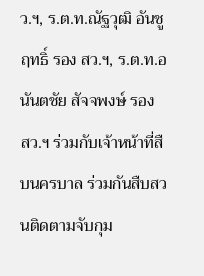ว.ฯ, ร.ต.ท.ณัฐวุฒิ อันชูฤทธิ์ รอง สว.ฯ, ร.ต.ท.อนันตชัย สัจจพงษ์ รอง สว.ฯ ร่วมกับเจ้าหน้าที่สืบนครบาล ร่วมกันสืบสวนติดตามจับกุม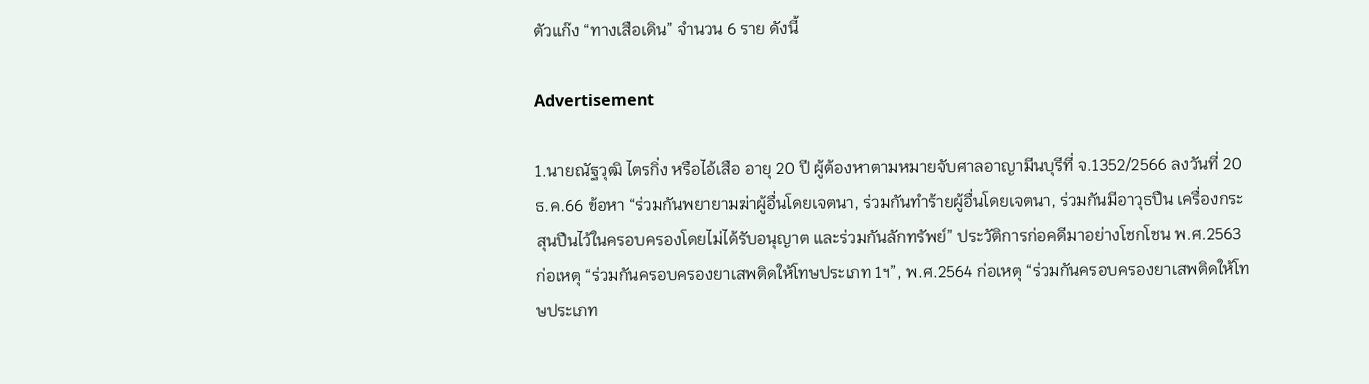ตัวแก๊ง “ทางเสือเดิน” จำนวน 6 ราย ดังนี้

Advertisement

1.นายณัฐวุฒิ ไตรกิ่ง หรือไอ้เสือ อายุ 20 ปี ผู้ต้องหาตามหมายจับศาลอาญามีนบุรีที่ จ.1352/2566 ลงวันที่ 20 ธ.ค.66 ข้อหา “ร่วมกันพยายามฆ่าผู้อื่นโดยเจตนา, ร่วมกันทำร้ายผู้อื่นโดยเจตนา, ร่วมกันมีอาวุธปืน เครื่องกระสุนปืนไว้ในครอบครองโดยไม่ได้รับอนุญาต และร่วมกันลักทรัพย์” ประวัติการก่อคดีมาอย่างโชกโชน พ.ศ.2563 ก่อเหตุ “ร่วมกันครอบครองยาเสพติดให้โทษประเภท 1ฯ”, พ.ศ.2564 ก่อเหตุ “ร่วมกันครอบครองยาเสพติดให้โทษประเภท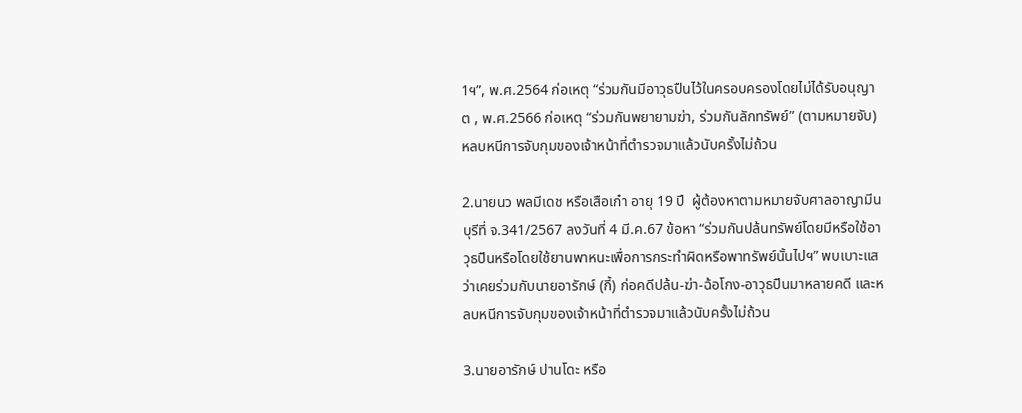1ฯ”, พ.ศ.2564 ก่อเหตุ “ร่วมกันมีอาวุธปืนไว้ในครอบครองโดยไม่ได้รับอนุญาต , พ.ศ.2566 ก่อเหตุ “ร่วมกันพยายามฆ่า, ร่วมกันลักทรัพย์” (ตามหมายจับ) หลบหนีการจับกุมของเจ้าหน้าที่ตำรวจมาแล้วนับครั้งไม่ถ้วน

2.นายนว พลมีเดช หรือเสือเก๋า อายุ 19 ปี  ผู้ต้องหาตามหมายจับศาลอาญามีนบุรีที่ จ.341/2567 ลงวันที่ 4 มี.ค.67 ข้อหา “ร่วมกันปล้นทรัพย์โดยมีหรือใช้อาวุธปืนหรือโดยใช้ยานพาหนะเพื่อการกระทำผิดหรือพาทรัพย์นั้นไปฯ” พบเบาะแสว่าเคยร่วมกับนายอารักษ์ (กี้) ก่อคดีปล้น-ฆ่า-ฉ้อโกง-อาวุธปืนมาหลายคดี และหลบหนีการจับกุมของเจ้าหน้าที่ตำรวจมาแล้วนับครั้งไม่ถ้วน

3.นายอารักษ์ ปานโดะ หรือ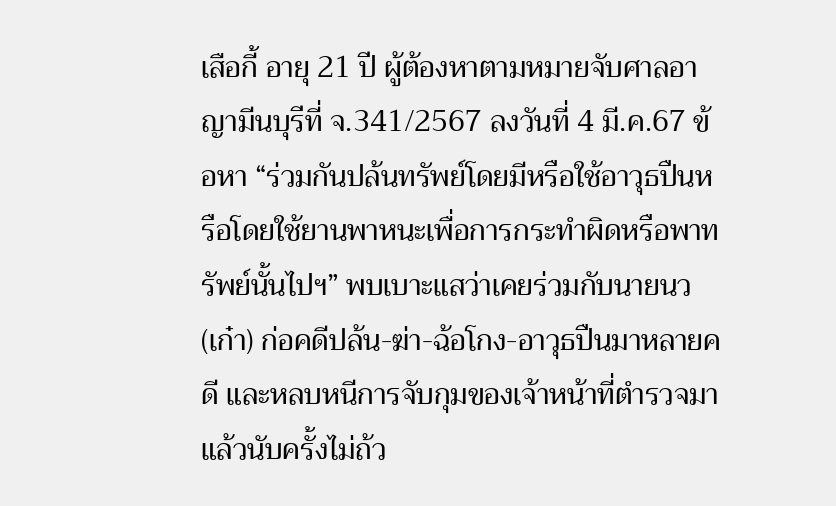เสือกี้ อายุ 21 ปี ผู้ต้องหาตามหมายจับศาลอาญามีนบุรีที่ จ.341/2567 ลงวันที่ 4 มี.ค.67 ข้อหา “ร่วมกันปล้นทรัพย์โดยมีหรือใช้อาวุธปืนหรือโดยใช้ยานพาหนะเพื่อการกระทำผิดหรือพาทรัพย์นั้นไปฯ” พบเบาะแสว่าเคยร่วมกับนายนว (เก๋า) ก่อคดีปล้น-ฆ่า-ฉ้อโกง-อาวุธปืนมาหลายคดี และหลบหนีการจับกุมของเจ้าหน้าที่ตำรวจมาแล้วนับครั้งไม่ถ้ว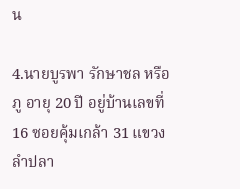น

4.นายบูรพา รักษาชล หรือภู อายุ 20 ปี อยู่บ้านเลขที่ 16 ซอยคุ้มเกล้า 31 แขวงลำปลา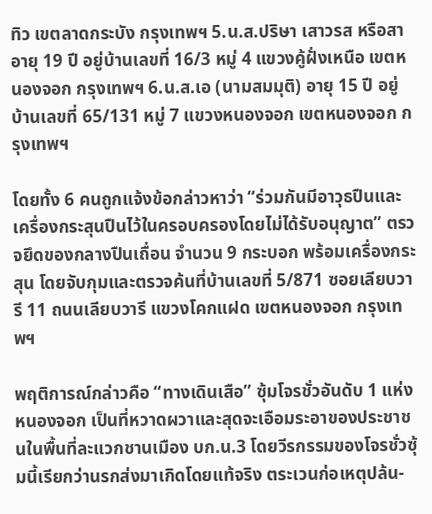ทิว เขตลาดกระบัง กรุงเทพฯ 5.น.ส.ปริษา เสาวรส หรือสา อายุ 19 ปี อยู่บ้านเลขที่ 16/3 หมู่ 4 แขวงคู้ฝั่งเหนือ เขตหนองจอก กรุงเทพฯ 6.น.ส.เอ (นามสมมุติ) อายุ 15 ปี อยู่บ้านเลขที่ 65/131 หมู่ 7 แขวงหนองจอก เขตหนองจอก กรุงเทพฯ

โดยทั้ง 6 คนถูกแจ้งข้อกล่าวหาว่า “ร่วมกันมีอาวุธปืนและเครื่องกระสุนปืนไว้ในครอบครองโดยไม่ได้รับอนุญาต” ตรวจยึดของกลางปืนเถื่อน จำนวน 9 กระบอก พร้อมเครื่องกระสุน โดยจับกุมและตรวจค้นที่บ้านเลขที่ 5/871 ซอยเลียบวารี 11 ถนนเลียบวารี แขวงโคกแฝด เขตหนองจอก กรุงเทพฯ

พฤติการณ์กล่าวคือ “ทางเดินเสือ” ซุ้มโจรชั่วอันดับ 1 แห่งหนองจอก เป็นที่หวาดผวาและสุดจะเอือมระอาของประชาชนในพื้นที่ละแวกชานเมือง บก.น.3 โดยวีรกรรมของโจรชั่วซุ้มนี้เรียกว่านรกส่งมาเกิดโดยแท้จริง ตระเวนก่อเหตุปล้น-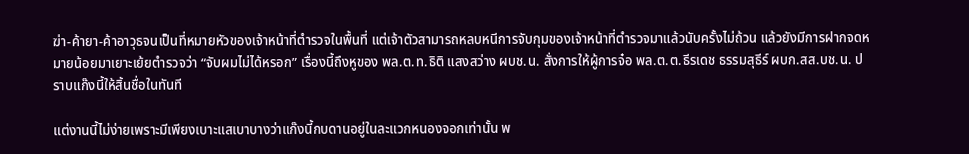ฆ่า-ค้ายา-ค้าอาวุธจนเป็นที่หมายหัวของเจ้าหน้าที่ตำรวจในพื้นที่ แต่เจ้าตัวสามารถหลบหนีการจับกุมของเจ้าหน้าที่ตำรวจมาแล้วนับครั้งไม่ถ้วน แล้วยังมีการฝากจดหมายน้อยมาเยาะเย้ยตำรวจว่า “จับผมไม่ได้หรอก” เรื่องนี้ถึงหูของ พล.ต.ท.ธิติ แสงสว่าง ผบช.น. สั่งการให้ผู้การจ๋อ พล.ต.ต.ธีรเดช ธรรมสุธีร์ ผบก.สส.บช.น. ปราบแก๊งนี้ให้สิ้นชื่อในทันที

แต่งานนี้ไม่ง่ายเพราะมีเพียงเบาะแสเบาบางว่าแก๊งนี้กบดานอยู่ในละแวกหนองจอกเท่านั้น พ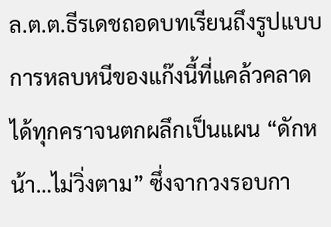ล.ต.ต.ธีรเดชถอดบทเรียนถึงรูปแบบการหลบหนีของแก๊งนี้ที่แคล้วคลาดได้ทุกคราจนตกผลึกเป็นแผน “ดักหน้า…ไม่วิ่งตาม” ซึ่งจากวงรอบกา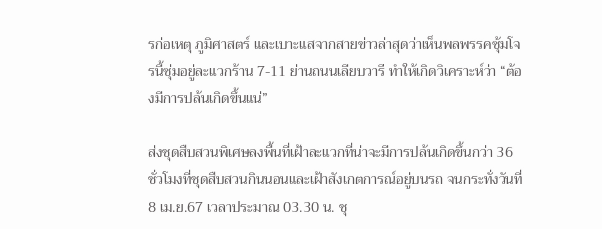รก่อเหตุ ภูมิศาสตร์ และเบาะแสจากสายข่าวล่าสุดว่าเห็นพลพรรคซุ้มโจรนี้ซุ่มอยู่ละแวกร้าน 7-11 ย่านถนนเลียบวารี ทำให้เกิดวิเคราะห์ว่า “ต้องมีการปล้นเกิดขึ้นแน่”

ส่งชุดสืบสวนพิเศษลงพื้นที่เฝ้าละแวกที่น่าจะมีการปล้นเกิดขึ้นกว่า 36 ชั่วโมงที่ชุดสืบสวนกินนอนและเฝ้าสังเกตการณ์อยู่บนรถ จนกระทั่งวันที่ 8 เม.ย.67 เวลาประมาณ 03.30 น. ชุ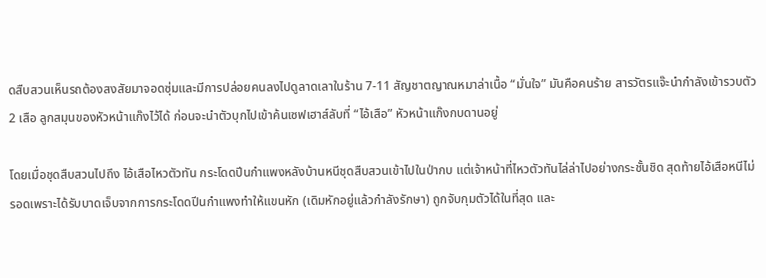ดสืบสวนเห็นรถต้องสงสัยมาจอดซุ่มและมีการปล่อยคนลงไปดูลาดเลาในร้าน 7-11 สัญชาตญาณหมาล่าเนื้อ “มั่นใจ” มันคือคนร้าย สารวัตรแจ๊ะนำกำลังเข้ารวบตัว 2 เสือ ลูกสมุนของหัวหน้าแก๊งไว้ได้ ก่อนจะนำตัวบุกไปเข้าค้นเซฟเฮาส์ลับที่ “ไอ้เสือ” หัวหน้าแก๊งกบดานอยู่

โดยเมื่อชุดสืบสวนไปถึง ไอ้เสือไหวตัวทัน กระโดดปีนกำแพงหลังบ้านหนีชุดสืบสวนเข้าไปในป่ากบ แต่เจ้าหน้าที่ไหวตัวทันไล่ล่าไปอย่างกระชั้นชิด สุดท้ายไอ้เสือหนีไม่รอดเพราะได้รับบาดเจ็บจากการกระโดดปีนกำแพงทำให้แขนหัก (เดิมหักอยู่แล้วกำลังรักษา) ถูกจับกุมตัวได้ในที่สุด และ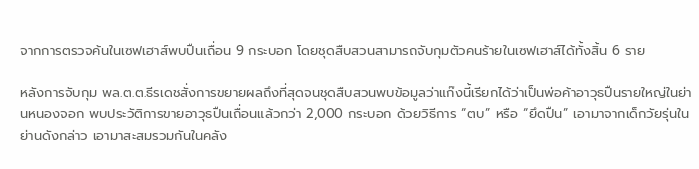จากการตรวจค้นในเซฟเฮาส์พบปืนเถื่อน 9 กระบอก โดยชุดสืบสวนสามารถจับกุมตัวคนร้ายในเซฟเฮาส์ได้ทั้งสิ้น 6 ราย

หลังการจับกุม พล.ต.ต.ธีรเดชสั่งการขยายผลถึงที่สุดจนชุดสืบสวนพบข้อมูลว่าแก๊งนี้เรียกได้ว่าเป็นพ่อค้าอาวุธปืนรายใหญ่ในย่านหนองจอก พบประวัติการขายอาวุธปืนเถื่อนแล้วกว่า 2,000 กระบอก ด้วยวิธีการ “ตบ” หรือ “ยึดปืน” เอามาจากเด็กวัยรุ่นในย่านดังกล่าว เอามาสะสมรวมกันในคลัง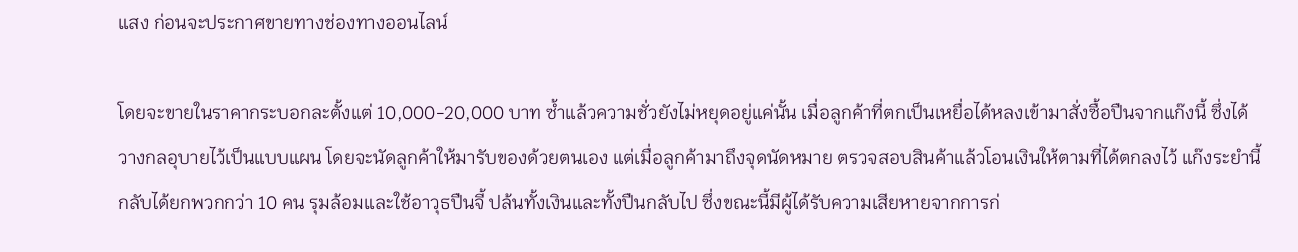แสง ก่อนจะประกาศขายทางช่องทางออนไลน์

โดยจะขายในราคากระบอกละตั้งแต่ 10,000-20,000 บาท ซ้ำแล้วความชั่วยังไม่หยุดอยู่แค่นั้น เมื่อลูกค้าที่ตกเป็นเหยื่อได้หลงเข้ามาสั่งซื้อปืนจากแก๊งนี้ ซึ่งได้วางกลอุบายไว้เป็นแบบแผน โดยจะนัดลูกค้าให้มารับของด้วยตนเอง แต่เมื่อลูกค้ามาถึงจุดนัดหมาย ตรวจสอบสินค้าแล้วโอนเงินให้ตามที่ได้ตกลงไว้ แก๊งระยำนี้กลับได้ยกพวกกว่า 10 คน รุมล้อมและใช้อาวุธปืนจี้ ปล้นทั้งเงินและทั้งปืนกลับไป ซึ่งขณะนี้มีผู้ได้รับความเสียหายจากการก่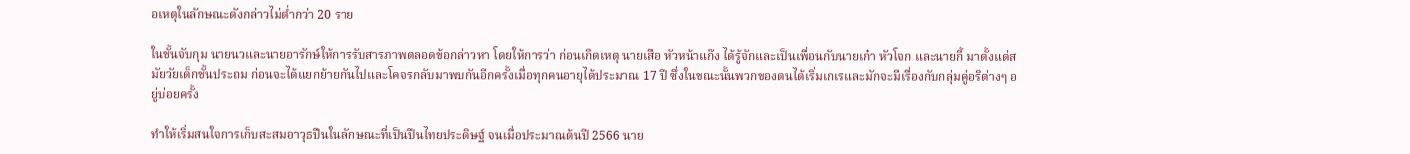อเหตุในลักษณะดังกล่าวไม่ต่ำกว่า 20 ราย

ในชั้นจับกุม นายนวและนายอารักษ์ให้การรับสารภาพตลอดข้อกล่าวหา โดยให้การว่า ก่อนเกิดเหตุ นายเสือ หัวหน้าแก๊ง ได้รู้จักและเป็นเพื่อนกับนายเก๋า หัวโจก และนายกี้ มาตั้งแต่สมัยวัยเด็กชั้นประถม ก่อนจะได้แยกย้ายกันไปและโคจรกลับมาพบกันอีกครั้งเมื่อทุกคนอายุได้ประมาณ 17 ปี ซึ่งในขณะนั้นพวกของตนได้เริ่มเกเรและมักจะมีเรื่องกับกลุ่มคู่อริต่างๆ อยู่บ่อยครั้ง

ทำให้เริ่มสนใจการเก็บสะสมอาวุธปืนในลักษณะที่เป็นปืนไทยประดิษฐ์ จนเมื่อประมาณต้นปี 2566 นาย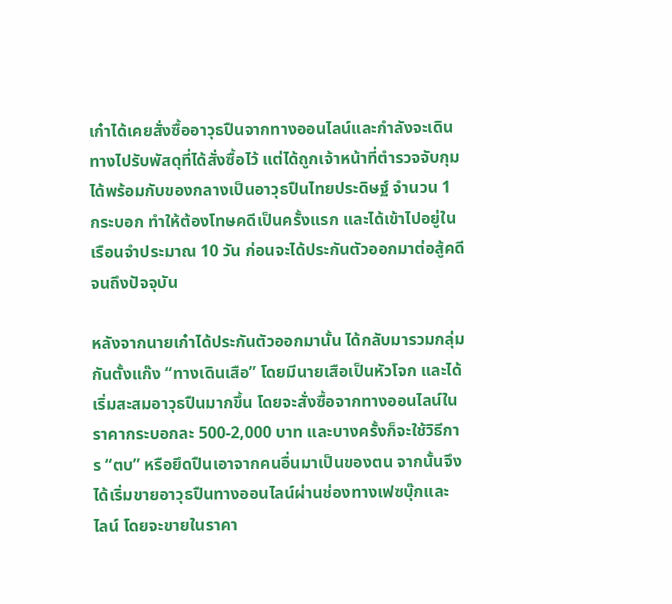เก๋าได้เคยสั่งซื้ออาวุธปืนจากทางออนไลน์และกำลังจะเดินทางไปรับพัสดุที่ได้สั่งซื้อไว้ แต่ได้ถูกเจ้าหน้าที่ตำรวจจับกุมได้พร้อมกับของกลางเป็นอาวุธปืนไทยประดิษฐ์ จำนวน 1 กระบอก ทำให้ต้องโทษคดีเป็นครั้งแรก และได้เข้าไปอยู่ในเรือนจำประมาณ 10 วัน ก่อนจะได้ประกันตัวออกมาต่อสู้คดีจนถึงปัจจุบัน

หลังจากนายเก๋าได้ประกันตัวออกมานั้น ได้กลับมารวมกลุ่มกันตั้งแก๊ง “ทางเดินเสือ” โดยมีนายเสือเป็นหัวโจก และได้เริ่มสะสมอาวุธปืนมากขึ้น โดยจะสั่งซื้อจากทางออนไลน์ในราคากระบอกละ 500-2,000 บาท และบางครั้งก็จะใช้วิธีการ “ตบ” หรือยึดปืนเอาจากคนอื่นมาเป็นของตน จากนั้นจึงได้เริ่มขายอาวุธปืนทางออนไลน์ผ่านช่องทางเฟซบุ๊กและ ไลน์ โดยจะขายในราคา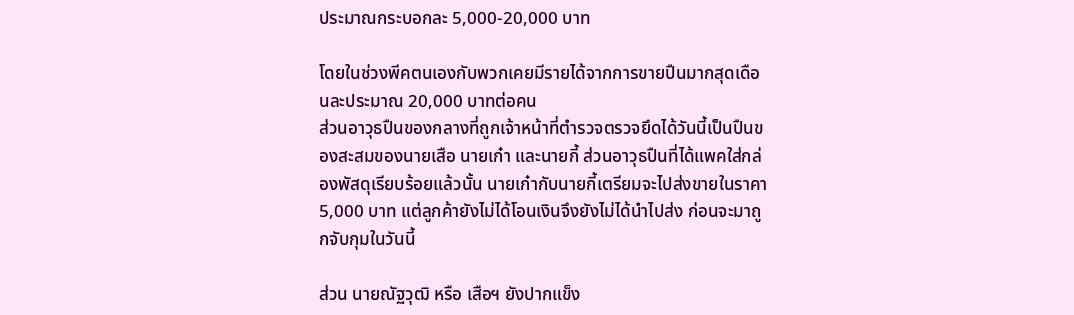ประมาณกระบอกละ 5,000-20,000 บาท

โดยในช่วงพีคตนเองกับพวกเคยมีรายได้จากการขายปืนมากสุดเดือนละประมาณ 20,000 บาทต่อคน
ส่วนอาวุธปืนของกลางที่ถูกเจ้าหน้าที่ตำรวจตรวจยึดได้วันนี้เป็นปืนของสะสมของนายเสือ นายเก๋า และนายกี้ ส่วนอาวุธปืนที่ได้แพคใส่กล่องพัสดุเรียบร้อยแล้วนั้น นายเก๋ากับนายกี้เตรียมจะไปส่งขายในราคา 5,000 บาท แต่ลูกค้ายังไม่ได้โอนเงินจึงยังไม่ได้นำไปส่ง ก่อนจะมาถูกจับกุมในวันนี้

ส่วน นายณัฐวุฒิ หรือ เสือฯ ยังปากแข็ง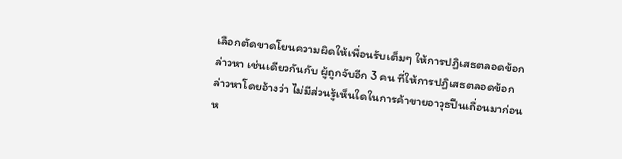เลือกตัดขาดโยนความผิดให้เพื่อนรับเต็มๆ ให้การปฏิเสธตลอดข้อกล่าวหา เช่นเดียวกันกับ ผู้ถูกจับอีก 3 คน ที่ให้การปฏิเสธตลอดข้อกล่าวหาโดยอ้างว่า ไม่มีส่วนรู้เห็นใดในการค้าขายอาวุธปืนเถื่อนมาก่อนห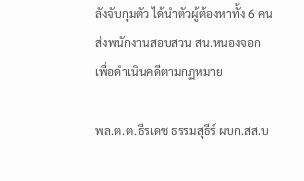ลังจับกุมตัว ได้นำตัวผู้ต้องหาทั้ง 6 คน ส่งพนักงานสอบสวน สน.หนองจอก เพื่อดำเนินคดีตามกฏหมาย

พล.ต.ต.ธีรเดช ธรรมสุธีร์ ผบก.สส.บ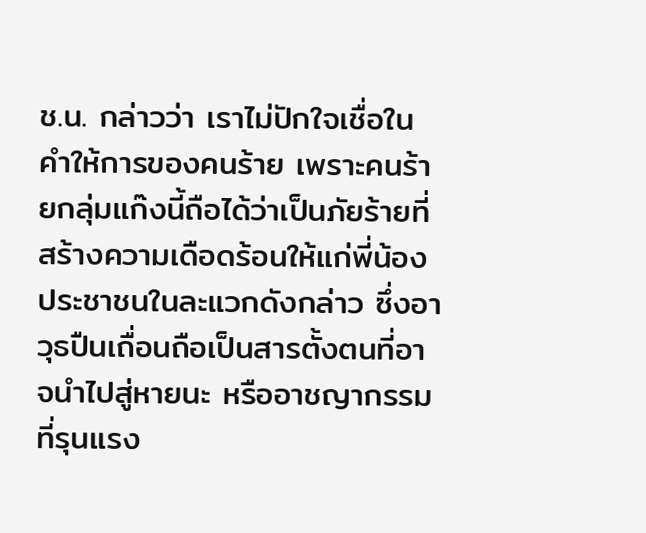ช.น. กล่าวว่า เราไม่ปักใจเชื่อในคำให้การของคนร้าย เพราะคนร้ายกลุ่มแก๊งนี้ถือได้ว่าเป็นภัยร้ายที่สร้างความเดือดร้อนให้แก่พี่น้องประชาชนในละแวกดังกล่าว ซึ่งอาวุธปืนเถื่อนถือเป็นสารตั้งตนที่อาจนำไปสู่หายนะ หรืออาชญากรรมที่รุนแรง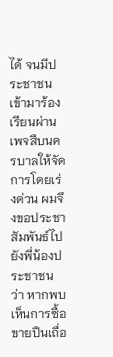ได้ จนมีประชาชนเข้ามาร้องเรียนผ่านเพจสืบนครบาลให้จัดการโดยเร่งด่วน ผมจึงขอประชาสัมพันธ์ไปยังพี่น้องประชาชนว่า หากพบเห็นการซื้อขายปืนเถื่อ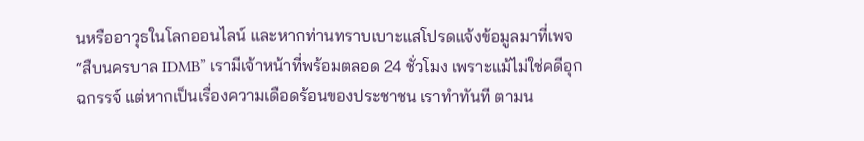นหรืออาวุธในโลกออนไลน์ และหากท่านทราบเบาะแสโปรดแจ้งข้อมูลมาที่เพจ “สืบนครบาล IDMB” เรามีเจ้าหน้าที่พร้อมตลอด 24 ชั่วโมง เพราะแม้ไม่ใช่คดีอุกฉกรรจ์ แต่หากเป็นเรื่องความเดือดร้อนของประชาชน เราทำทันที ตามน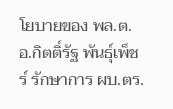โยบายของ พล.ต.อ.กิตติ์รัฐ พันธุ์เพ็ชร์ รักษาการ ผบ.ตร.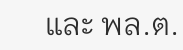และ พล.ต.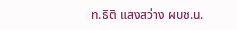ท.ธิติ แสงสว่าง ผบช.น.